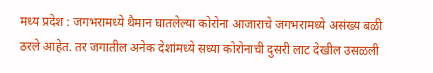मध्य प्रदेश : जगभरामध्ये थैमान घातलेल्या कोरोना आजाराचे जगभरामध्ये असंख्य बळी ठरले आहेत. तर जगातील अनेक देशांमध्ये सध्या कोरोनाची दुसरी लाट देखील उसळली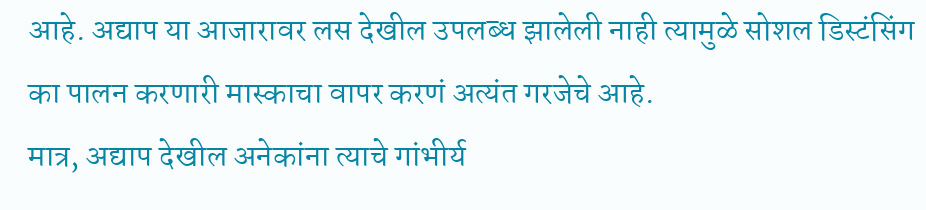आहे. अद्याप या आजारावर लस देखील उपलब्ध झालेली नाही त्यामुळे सोशल डिस्टंसिंग का पालन करणारी मास्काचा वापर करणं अत्यंत गरजेचे आहे.
मात्र, अद्याप देखील अनेकांना त्याचे गांभीर्य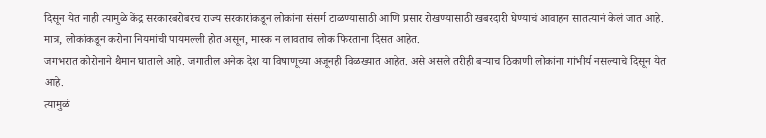दिसून येत नाही त्यामुळे केंद्र सरकारबरोबरच राज्य सरकारांकडून लोकांना संसर्ग टाळण्यासाठी आणि प्रसार रोखण्यासाठी खबरदारी घेण्याचं आवाहन सातत्यानं केलं जात आहे. मात्र, लोकांकडून करोना नियमांची पायमल्ली होत असून, मास्क न लावताच लोक फिरताना दिसत आहेत.
जगभरात कोरोनाने थैमान घाताले आहे. जगातील अनेक देश या विषाणूच्या अजूनही विळख्यात आहेत. असे असले तरीही बऱ्याच ठिकाणी लोकांना गांभीर्य नसल्याचे दिसून येत आहे.
त्यामुळं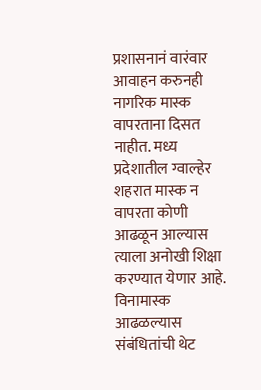प्रशासनानं वारंवार आवाहन करुनही नागरिक मास्क वापरताना दिसत नाहीत. मध्य प्रदेशातील ग्वाल्हेर शहरात मास्क न वापरता कोणी आढळून आल्यास त्याला अनोखी शिक्षा करण्यात येणार आहे. विनामास्क आढळल्यास संबंधितांची थेट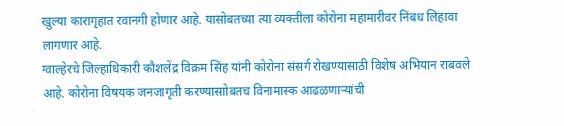खुल्या कारागृहात रवानगी होणार आहे. यासोबतच्या त्या व्यक्तीला कोरोना महामारीवर निंबध लिहावा लागणार आहे.
ग्वाल्हेरचे जिल्हाधिकारी कौशलेंद्र विक्रम सिंह यांनी कोरोना संसर्ग रोखण्यासाठी विशेष अभियान राबवले आहे. कोरोना विषयक जनजागृती करण्यासाोबतच विनामास्क आढळणाऱ्यांची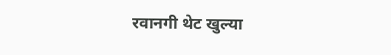रवानगी थेट खुल्या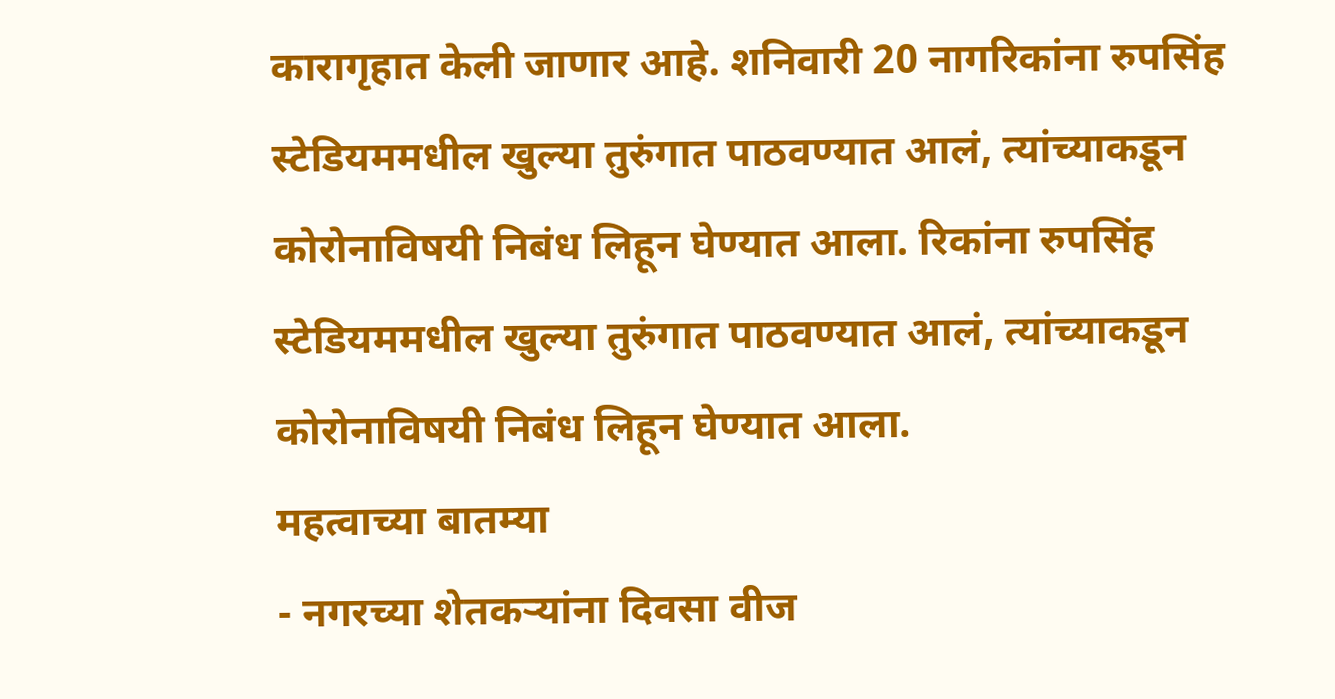कारागृहात केली जाणार आहे. शनिवारी 20 नागरिकांना रुपसिंह स्टेडियममधील खुल्या तुरुंगात पाठवण्यात आलं, त्यांच्याकडून कोरोनाविषयी निबंध लिहून घेण्यात आला. रिकांना रुपसिंह स्टेडियममधील खुल्या तुरुंगात पाठवण्यात आलं, त्यांच्याकडून कोरोनाविषयी निबंध लिहून घेण्यात आला.
महत्वाच्या बातम्या
- नगरच्या शेतकऱ्यांना दिवसा वीज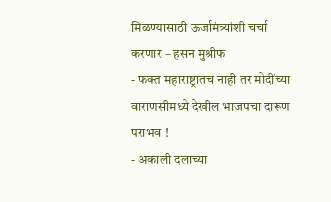मिळण्यासाठी ऊर्जामंत्र्यांशी चर्चा करणार – हसन मुश्रीफ
- फक्त महाराष्ट्रातच नाही तर मोदींच्या वाराणसीमध्ये देखील भाजपचा दारूण पराभव !
- अकाली दलाच्या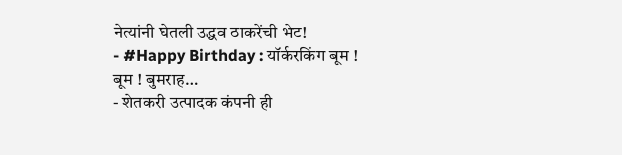नेत्यांनी घेतली उद्धव ठाकरेंची भेट!
- #Happy Birthday : यॉर्करकिंग बूम ! बूम ! बुमराह…
- शेतकरी उत्पादक कंपनी ही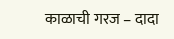काळाची गरज – दादा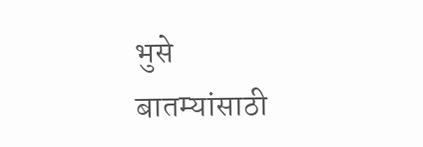भुसे
बातम्यांसाठी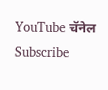YouTube चॅनेल Subscribe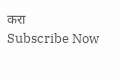करा
Subscribe Now